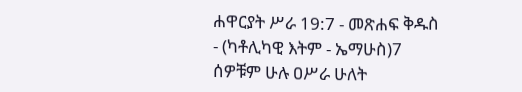ሐዋርያት ሥራ 19:7 - መጽሐፍ ቅዱስ - (ካቶሊካዊ እትም - ኤማሁስ)7 ሰዎቹም ሁሉ ዐሥራ ሁለት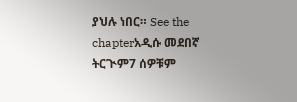ያህሉ ነበር። See the chapterአዲሱ መደበኛ ትርጒም7 ሰዎቹም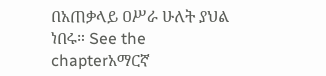በአጠቃላይ ዐሥራ ሁለት ያህል ነበሩ። See the chapterአማርኛ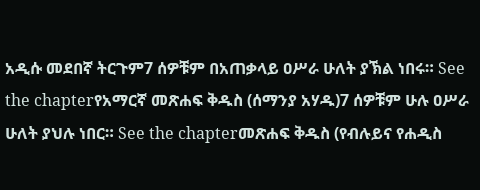አዲሱ መደበኛ ትርጉም7 ሰዎቹም በአጠቃላይ ዐሥራ ሁለት ያኽል ነበሩ። See the chapterየአማርኛ መጽሐፍ ቅዱስ (ሰማንያ አሃዱ)7 ሰዎቹም ሁሉ ዐሥራ ሁለት ያህሉ ነበር። See the chapterመጽሐፍ ቅዱስ (የብሉይና የሐዲስ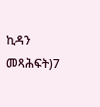ኪዳን መጻሕፍት)7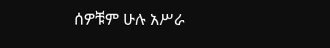ሰዎቹም ሁሉ አሥራ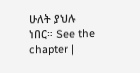ሁለት ያህሉ ነበር። See the chapter |